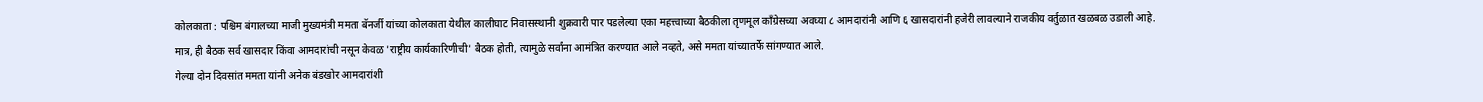कोलकाता : पश्चिम बंगालच्या माजी मुख्यमंत्री ममता बॅनर्जी यांच्या कोलकाता येथील कालीघाट निवासस्थानी शुक्रवारी पार पडलेल्या एका महत्त्वाच्या बैठकीला तृणमूल काँग्रेसच्या अवघ्या ८ आमदारांनी आणि ६ खासदारांनी हजेरी लावल्याने राजकीय वर्तुळात खळबळ उडाली आहे.
मात्र, ही बैठक सर्व खासदार किंवा आमदारांची नसून केवळ 'राष्ट्रीय कार्यकारिणीची' बैठक होती, त्यामुळे सर्वांना आमंत्रित करण्यात आले नव्हते, असे ममता यांच्यातर्फे सांगण्यात आले.
गेल्या दोन दिवसांत ममता यांनी अनेक बंडखोर आमदारांशी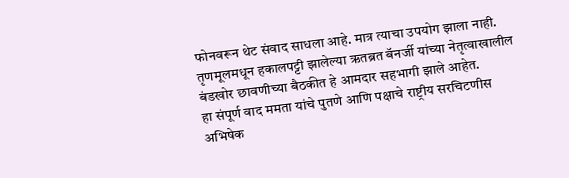फोनवरून थेट संवाद साधला आहे. मात्र त्याचा उपयोग झाला नाही. तृणमूलमधून हकालपट्टी झालेल्या ऋतब्रत बॅनर्जी यांच्या नेतृत्वाखालील बंडखोर छावणीच्या बैठकीत हे आमदार सहभागी झाले आहेत.
हा संपूर्ण वाद ममता यांचे पुतणे आणि पक्षाचे राष्ट्रीय सरचिटणीस अभिषेक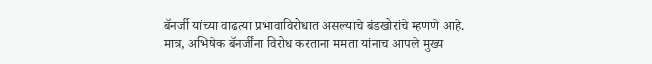बॅनर्जी यांच्या वाढत्या प्रभावाविरोधात असल्याचे बंडखोरांचे म्हणणे आहे. मात्र, अभिषेक बॅनर्जींना विरोध करताना ममता यांनाच आपले मुख्य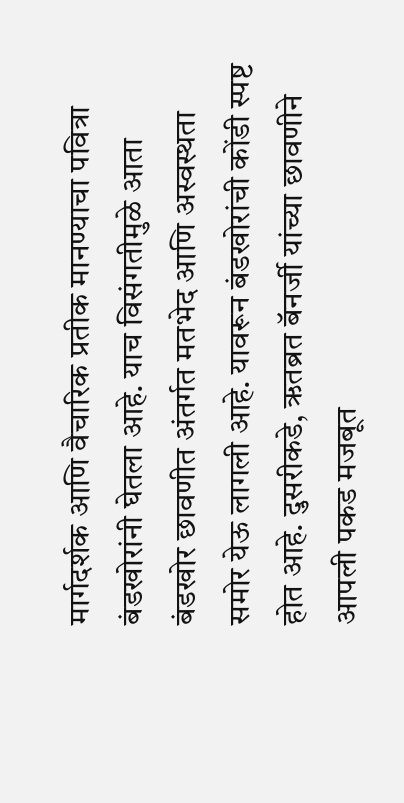मार्गदर्शक आणि वैचारिक प्रतीक मानण्याचा पवित्रा बंडखोरांनी घेतला आहे. याच विसंगतीमुळे आता बंडखोर छावणीत अंतर्गत मतभेद आणि अस्वस्थता समोर येऊ लागली आहे. यावरून बंडखोरांची कोंडी स्पष्ट होत आहे. दुसरीकडे, ऋतब्रत बॅनर्जी यांच्या छावणीने आपली पकड मजबूत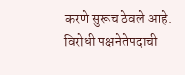करणे सुरूच ठेवले आहे. विरोधी पक्षनेतेपदाची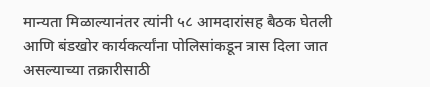मान्यता मिळाल्यानंतर त्यांनी ५८ आमदारांसह बैठक घेतली आणि बंडखोर कार्यकर्त्यांना पोलिसांकडून त्रास दिला जात असल्याच्या तक्रारीसाठी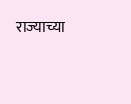राज्याच्या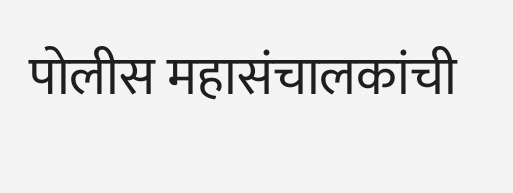पोलीस महासंचालकांची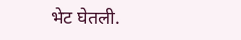भेट घेतली.